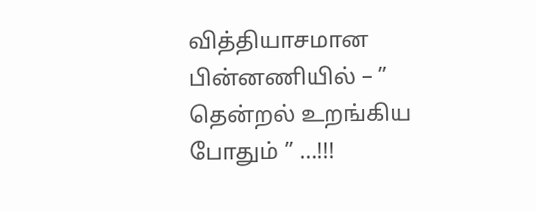வித்தியாசமான பின்னணியில் – ” தென்றல் உறங்கிய போதும் ” …!!!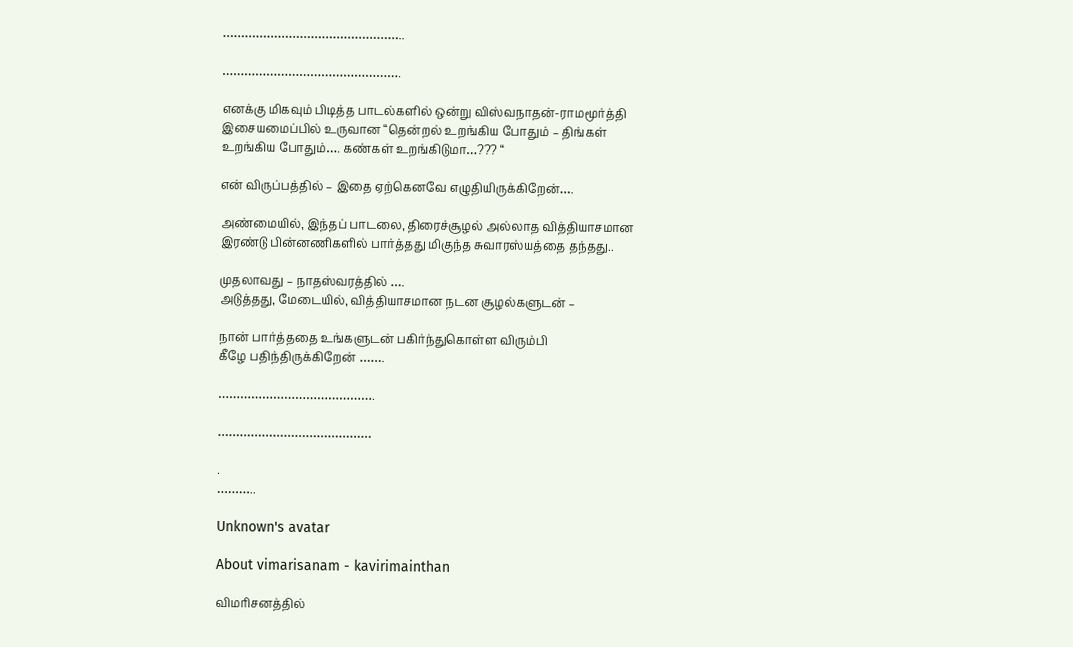…………………………………………..

………………………………………….

எனக்கு மிகவும் பிடித்த பாடல்களில் ஒன்று விஸ்வநாதன்-ராமமூர்த்தி
இசையமைப்பில் உருவான “தென்றல் உறங்கிய போதும் – திங்கள்
உறங்கிய போதும்…. கண்கள் உறங்கிடுமா…??? “

என் விருப்பத்தில் – இதை ஏற்கெனவே எழுதியிருக்கிறேன்….

அண்மையில், இந்தப் பாடலை, திரைச்சூழல் அல்லாத வித்தியாசமான
இரண்டு பின்னணிகளில் பார்த்தது மிகுந்த சுவாரஸ்யத்தை தந்தது..

முதலாவது – நாதஸ்வரத்தில் ….
அடுத்தது, மேடையில், வித்தியாசமான நடன சூழல்களுடன் –

நான் பார்த்ததை உங்களுடன் பகிர்ந்துகொள்ள விரும்பி
கீழே பதிந்திருக்கிறேன் …….

…………………………………….

……………………………………

.
………..

Unknown's avatar

About vimarisanam - kavirimainthan

விமரிசனத்தில்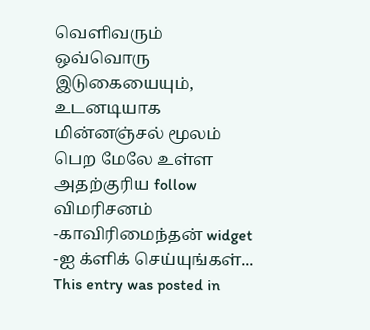வெளிவரும் ஒவ்வொரு இடுகையையும், உடனடியாக மின்னஞ்சல் மூலம் பெற மேலே உள்ள அதற்குரிய follow விமரிசனம் -காவிரிமைந்தன் widget -ஐ க்ளிக் செய்யுங்கள்...
This entry was posted in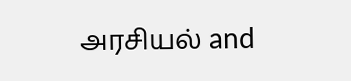அரசியல் and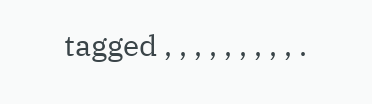tagged , , , , , , , , , .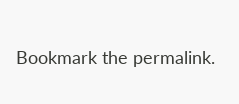Bookmark the permalink.